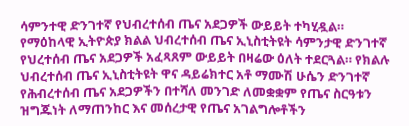ሳምንተዊ ድንገተኛ የህብረተሰብ ጤና አደጋዎች ውይይት ተካሂዷል።
የማዕከላዊ ኢትዮጵያ ክልል ህብረተሰብ ጤና ኢኒስቲትዩት ሳምንታዊ ድንገተኛ የህረተሰብ ጤና አደጋዎች አፈጻጸም ውይይት በዛሬው ዕለት ተደርጓል። የክልሉ ህብረተሰብ ጤና ኢኒስቲትዩት ዋና ዳይሬክተር አቶ ማሙሽ ሁሴን ድንገተኛ የሕብረተሰብ ጤና አደጋዎችን በተሻለ መንገድ ለመቋቋም የጤና ስርዓቱን ዝግጁነት ለማጠንከር እና መሰረታዊ የጤና አገልግሎቶችን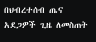በህብረተሰብ ጤና አደጋዎች ጊዜ ለመስጠት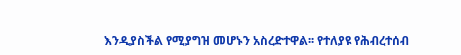እንዲያስችል የሚያግዝ መሆኑን አስረድተዋል፡፡ የተለያዩ የሕብረተሰብ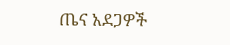ጤና አደጋዎች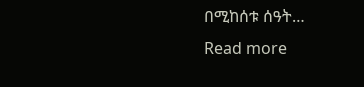በሚከሰቱ ሰዓት…
Read more